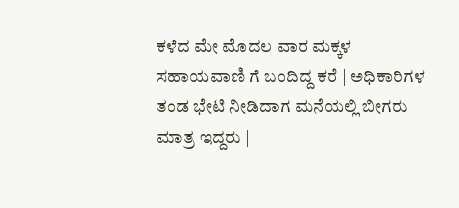ಕಳೆದ ಮೇ ಮೊದಲ ವಾರ ಮಕ್ಕಳ ಸಹಾಯವಾಣಿ ಗೆ ಬಂದಿದ್ದ ಕರೆ | ಅಧಿಕಾರಿಗಳ ತಂಡ ಭೇಟಿ ನೀಡಿದಾಗ ಮನೆಯಲ್ಲಿ ಬೀಗರು ಮಾತ್ರ ಇದ್ದರು |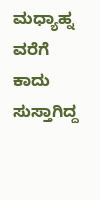ಮಧ್ಯಾಹ್ನ ವರೆಗೆ ಕಾದು ಸುಸ್ತಾಗಿದ್ದ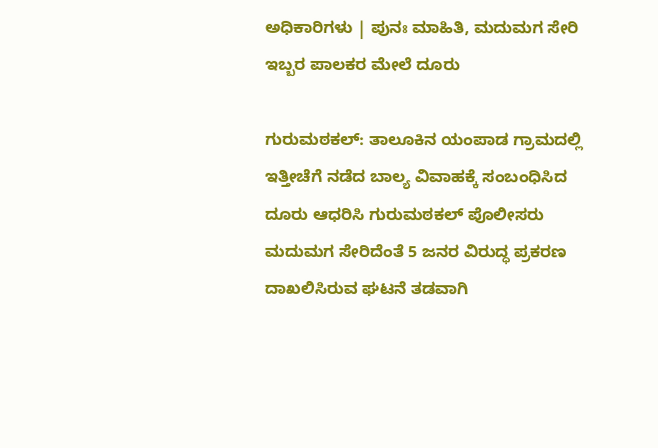ಅಧಿಕಾರಿಗಳು | ಪುನಃ ಮಾಹಿತಿ, ಮದುಮಗ ಸೇರಿ ಇಬ್ಬರ ಪಾಲಕರ ಮೇಲೆ ದೂರು

ಗುರುಮಠಕಲ್‌: ತಾಲೂಕಿನ ಯಂಪಾಡ ಗ್ರಾಮದಲ್ಲಿ ಇತ್ತೀಚೆಗೆ ನಡೆದ ಬಾಲ್ಯ ವಿವಾಹಕ್ಕೆ ಸಂಬಂಧಿಸಿದ ದೂರು ಆಧರಿಸಿ ಗುರುಮಠಕಲ್ ಪೊಲೀಸರು ಮದುಮಗ ಸೇರಿದೆಂತೆ 5 ಜನರ ವಿರುದ್ಧ ಪ್ರಕರಣ ದಾಖಲಿಸಿರುವ ಘಟನೆ ತಡವಾಗಿ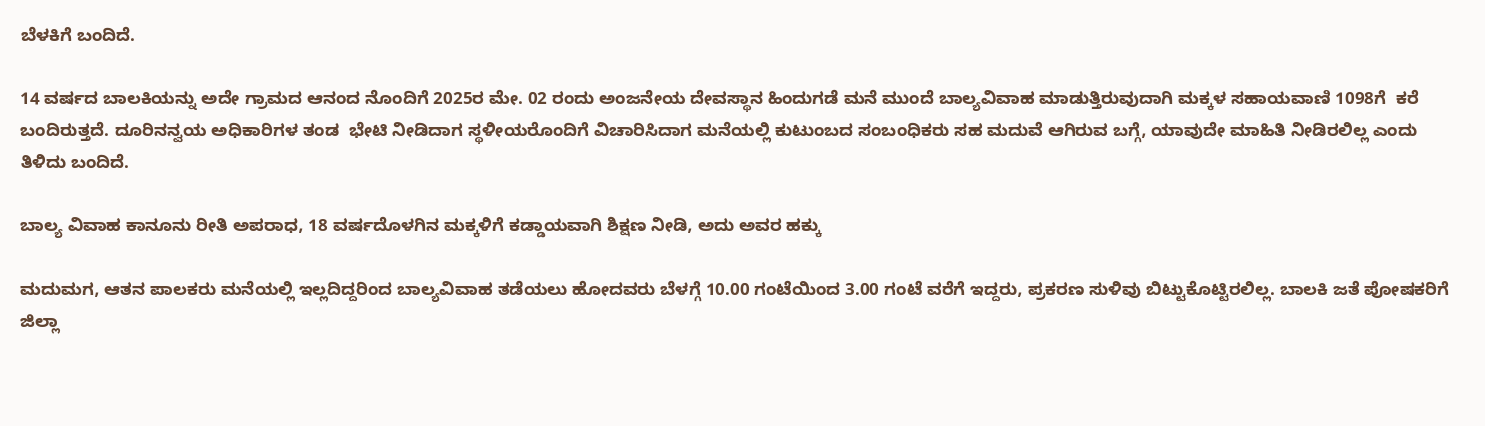ಬೆಳಕಿಗೆ ಬಂದಿದೆ.

14 ವರ್ಷದ ಬಾಲಕಿಯನ್ನು ಅದೇ ಗ್ರಾಮದ ಆನಂದ ನೊಂದಿಗೆ 2025ರ ಮೇ. 02 ರಂದು ಅಂಜನೇಯ ದೇವಸ್ಥಾನ ಹಿಂದುಗಡೆ ಮನೆ ಮುಂದೆ ಬಾಲ್ಯವಿವಾಹ ಮಾಡುತ್ತಿರುವುದಾಗಿ ಮಕ್ಕಳ ಸಹಾಯವಾಣಿ 1098ಗೆ  ಕರೆ ಬಂದಿರುತ್ತದೆ. ದೂರಿನನ್ವಯ ಅಧಿಕಾರಿಗಳ ತಂಡ  ಭೇಟಿ ನೀಡಿದಾಗ ಸ್ಥಳೀಯರೊಂದಿಗೆ ವಿಚಾರಿಸಿದಾಗ ಮನೆಯಲ್ಲಿ ಕುಟುಂಬದ ಸಂಬಂಧಿಕರು ಸಹ ಮದುವೆ ಆಗಿರುವ ಬಗ್ಗೆ, ಯಾವುದೇ ಮಾಹಿತಿ ನೀಡಿರಲಿಲ್ಲ ಎಂದು ತಿಳಿದು ಬಂದಿದೆ.

ಬಾಲ್ಯ ವಿವಾಹ ಕಾನೂನು ರೀತಿ ಅಪರಾಧ, 18 ವರ್ಷದೊಳಗಿನ ಮಕ್ಕಳಿಗೆ ಕಡ್ಡಾಯವಾಗಿ ಶಿಕ್ಷಣ ನೀಡಿ, ಅದು ಅವರ ಹಕ್ಕು

ಮದುಮಗ, ಆತನ ಪಾಲಕರು ಮನೆಯಲ್ಲಿ ಇಲ್ಲದಿದ್ದರಿಂದ ಬಾಲ್ಯವಿವಾಹ ತಡೆಯಲು ಹೋದವರು ಬೆಳಗ್ಗೆ 10.00 ಗಂಟೆಯಿಂದ 3.00 ಗಂಟೆ ವರೆಗೆ ಇದ್ದರು, ಪ್ರಕರಣ ಸುಳಿವು ಬಿಟ್ಟುಕೊಟ್ಟಿರಲಿಲ್ಲ. ಬಾಲಕಿ ಜತೆ ಪೋಷಕರಿಗೆ ಜಿಲ್ಲಾ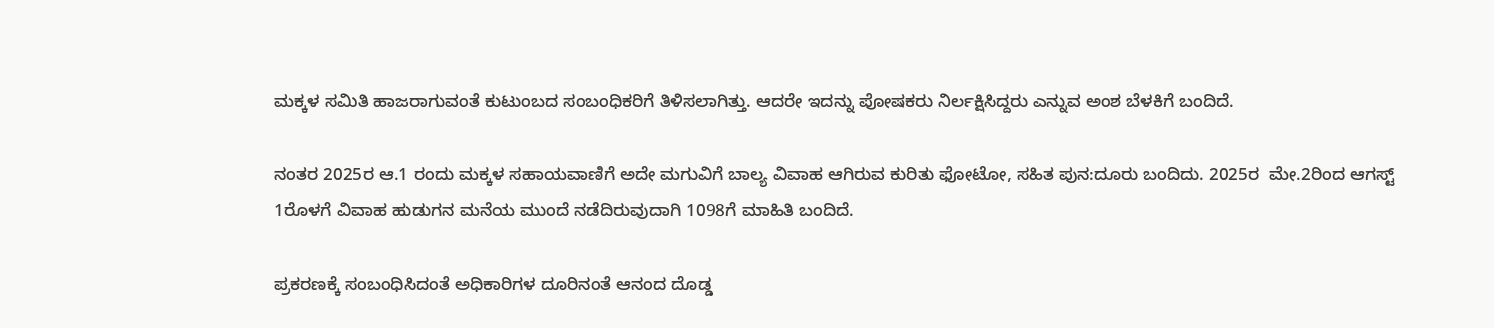ಮಕ್ಕಳ ಸಮಿತಿ ಹಾಜರಾಗುವಂತೆ ಕುಟುಂಬದ ಸಂಬಂಧಿಕರಿಗೆ ತಿಳಿಸಲಾಗಿತ್ತು. ಆದರೇ ಇದನ್ನು ಪೋಷಕರು ನಿರ್ಲಕ್ಷಿಸಿದ್ದರು ಎನ್ನುವ ಅಂಶ ಬೆಳಕಿಗೆ ಬಂದಿದೆ.

ನಂತರ 2025ರ ಆ.1 ರಂದು ಮಕ್ಕಳ ಸಹಾಯವಾಣಿಗೆ ಅದೇ ಮಗುವಿಗೆ ಬಾಲ್ಯ ವಿವಾಹ ಆಗಿರುವ ಕುರಿತು ಫೋಟೋ, ಸಹಿತ ಪುನ:ದೂರು ಬಂದಿದು. 2025ರ  ಮೇ.2ರಿಂದ ಆಗಸ್ಟ್ 1ರೊಳಗೆ ವಿವಾಹ ಹುಡುಗನ ಮನೆಯ ಮುಂದೆ ನಡೆದಿರುವುದಾಗಿ 1098ಗೆ ಮಾಹಿತಿ ಬಂದಿದೆ.

ಪ್ರಕರಣಕ್ಕೆ ಸಂಬಂಧಿಸಿದಂತೆ ಅಧಿಕಾರಿಗಳ ದೂರಿನಂತೆ ಆನಂದ ದೊಡ್ಡ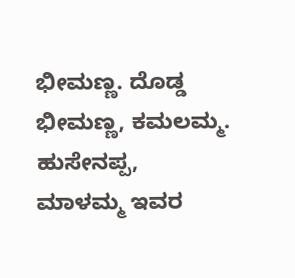ಭೀಮಣ್ಣ. ದೊಡ್ಡ ಭೀಮಣ್ಣ, ಕಮಲಮ್ಮ. ಹುಸೇನಪ್ಪ, ಮಾಳಮ್ಮ ಇವರ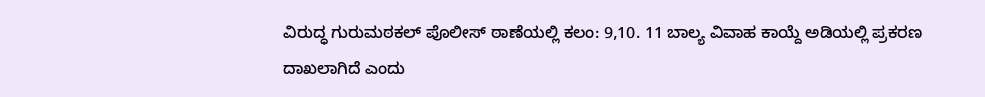ವಿರುದ್ಧ ಗುರುಮಠಕಲ್ ಪೊಲೀಸ್ ಠಾಣೆಯಲ್ಲಿ ಕಲಂ: 9,10. 11 ಬಾಲ್ಯ ವಿವಾಹ ಕಾಯ್ದೆ ಅಡಿಯಲ್ಲಿ ಪ್ರಕರಣ ದಾಖಲಾಗಿದೆ ಎಂದು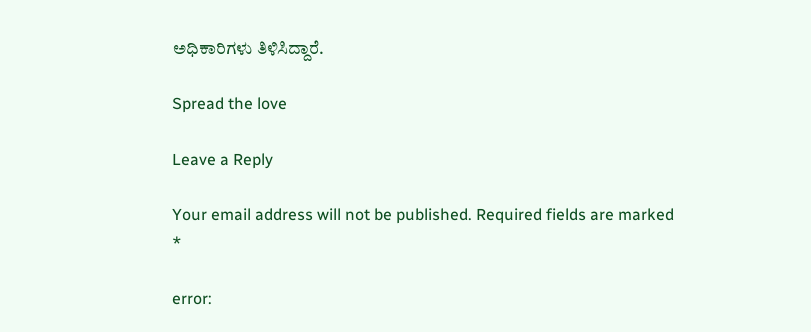ಅಧಿಕಾರಿಗಳು ತಿಳಿಸಿದ್ದಾರೆ.

Spread the love

Leave a Reply

Your email address will not be published. Required fields are marked *

error: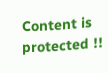Content is protected !!